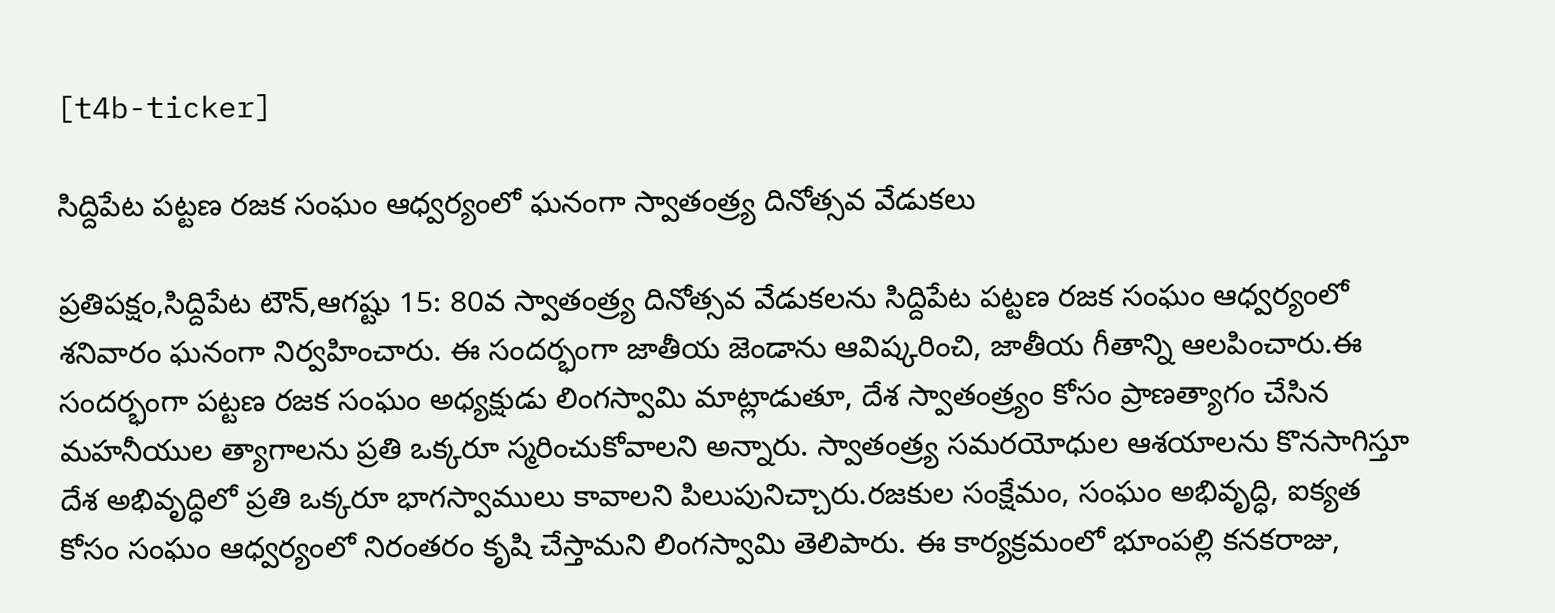[t4b-ticker]

సిద్దిపేట పట్టణ రజక సంఘం ఆధ్వర్యంలో ఘనంగా స్వాతంత్ర్య దినోత్సవ వేడుకలు

ప్రతిపక్షం,సిద్దిపేట టౌన్,ఆగష్టు 15: 80వ స్వాతంత్ర్య దినోత్సవ వేడుకలను సిద్దిపేట పట్టణ రజక సంఘం ఆధ్వర్యంలో శనివారం ఘనంగా నిర్వహించారు. ఈ సందర్భంగా జాతీయ జెండాను ఆవిష్కరించి, జాతీయ గీతాన్ని ఆలపించారు.ఈ సందర్భంగా పట్టణ రజక సంఘం అధ్యక్షుడు లింగస్వామి మాట్లాడుతూ, దేశ స్వాతంత్ర్యం కోసం ప్రాణత్యాగం చేసిన మహనీయుల త్యాగాలను ప్రతి ఒక్కరూ స్మరించుకోవాలని అన్నారు. స్వాతంత్ర్య సమరయోధుల ఆశయాలను కొనసాగిస్తూ దేశ అభివృద్ధిలో ప్రతి ఒక్కరూ భాగస్వాములు కావాలని పిలుపునిచ్చారు.రజకుల సంక్షేమం, సంఘం అభివృద్ధి, ఐక్యత కోసం సంఘం ఆధ్వర్యంలో నిరంతరం కృషి చేస్తామని లింగస్వామి తెలిపారు. ఈ కార్యక్రమంలో భూంపల్లి కనకరాజు,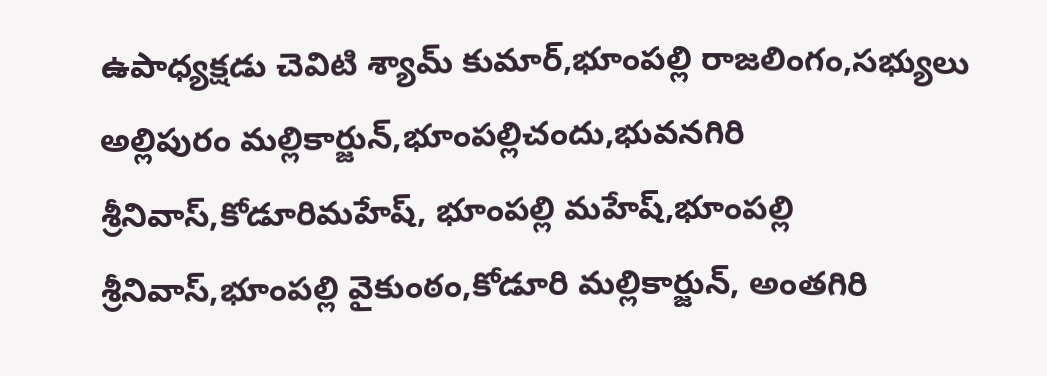ఉపాధ్యక్షడు చెవిటి శ్యామ్ కుమార్,భూంపల్లి రాజలింగం,సభ్యులు అల్లిపురం మల్లికార్జున్,భూంపల్లిచందు,భువనగిరి శ్రీనివాస్,కోడూరిమహేష్, భూంపల్లి మహేష్,భూంపల్లి శ్రీనివాస్,భూంపల్లి వైకుంఠం,కోడూరి మల్లికార్జున్, అంతగిరి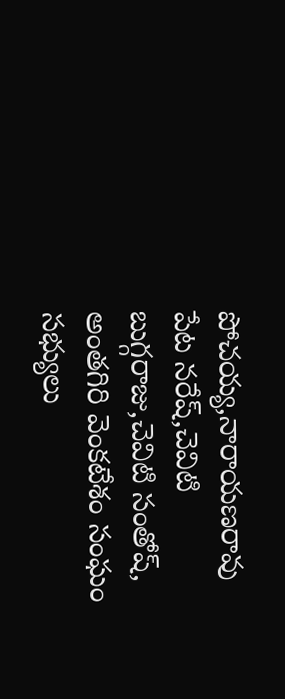పోచయ్య,నారాయణరావు పేట నరేష్,చెవిటి బుగ్గరాజు,చెవిటి సంతోష్, అంతగిరి వెంకటేశం సంఘం సభ్యులు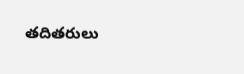తదితరులు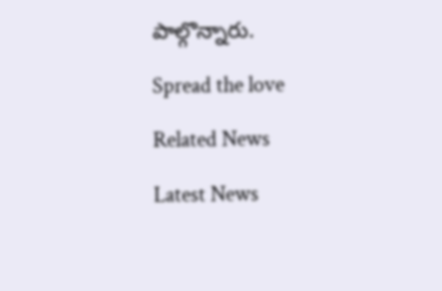పాల్గొన్నారు.

Spread the love

Related News

Latest News